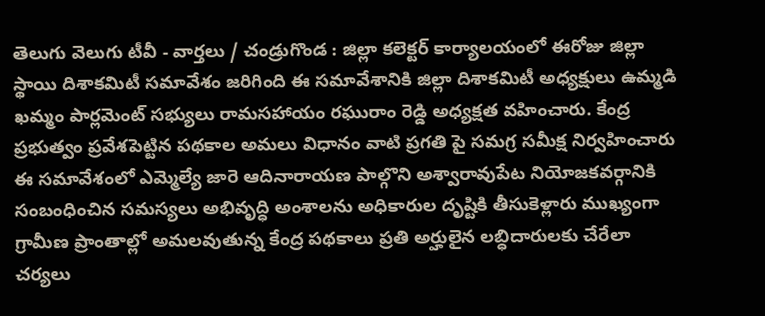తెలుగు వెలుగు టీవీ - వార్తలు / చండ్రుగొండ : జిల్లా కలెక్టర్ కార్యాలయంలో ఈరోజు జిల్లా స్థాయి దిశాకమిటీ సమావేశం జరిగింది ఈ సమావేశానికి జిల్లా దిశాకమిటీ అధ్యక్షులు ఉమ్మడి ఖమ్మం పార్లమెంట్ సభ్యులు రామసహాయం రఘురాం రెడ్డి అధ్యక్షత వహించారు. కేంద్ర ప్రభుత్వం ప్రవేశపెట్టిన పథకాల అమలు విధానం వాటి ప్రగతి పై సమగ్ర సమీక్ష నిర్వహించారు ఈ సమావేశంలో ఎమ్మెల్యే జారె ఆదినారాయణ పాల్గొని అశ్వారావుపేట నియోజకవర్గానికి సంబంధించిన సమస్యలు అభివృద్ధి అంశాలను అధికారుల దృష్టికి తీసుకెళ్లారు ముఖ్యంగా గ్రామీణ ప్రాంతాల్లో అమలవుతున్న కేంద్ర పథకాలు ప్రతి అర్హులైన లబ్ధిదారులకు చేరేలా చర్యలు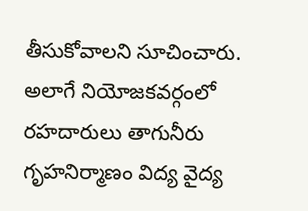తీసుకోవాలని సూచించారు. అలాగే నియోజకవర్గంలో రహదారులు తాగునీరు గృహనిర్మాణం విద్య వైద్య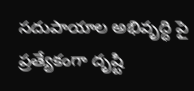సదుపాయాల అభివృద్ధి పై ప్రత్యేకంగా దృష్టి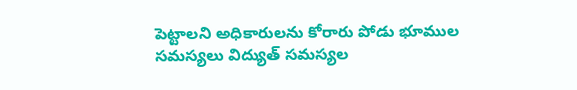పెట్టాలని అధికారులను కోరారు పోడు భూముల సమస్యలు విద్యుత్ సమస్యల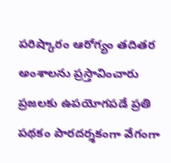పరిష్కారం ఆరోగ్యం తదితర అంశాలను ప్రస్తావించారు ప్రజలకు ఉపయోగపడే ప్రతి పథకం పారదర్శకంగా వేగంగా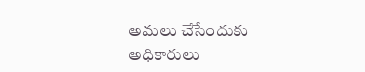అమలు చేసేందుకు అధికారులు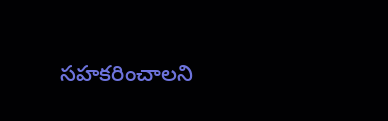సహకరించాలని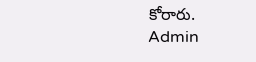కోరారు.
Admin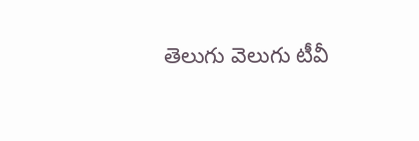తెలుగు వెలుగు టీవీ